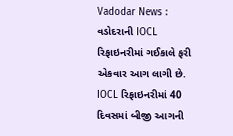Vadodar News : વડોદરાની IOCL રિફાઇનરીમાં ગઈકાલે ફરી એકવાર આગ લાગી છે. IOCL રિફાઇનરીમાં 40 દિવસમાં બીજી આગની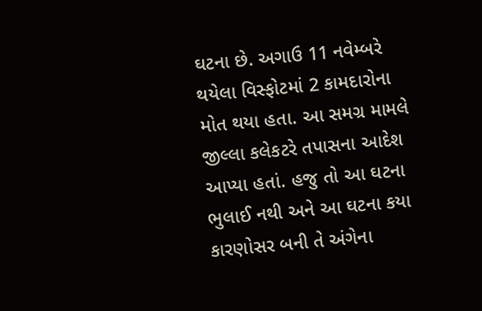ઘટના છે. અગાઉ 11 નવેમ્બરે થયેલા વિસ્ફોટમાં 2 કામદારોના મોત થયા હતા. આ સમગ્ર મામલે જીલ્લા કલેકટરે તપાસના આદેશ આપ્યા હતાં. હજુ તો આ ઘટના ભુલાઈ નથી અને આ ઘટના કયા કારણોસર બની તે અંગેના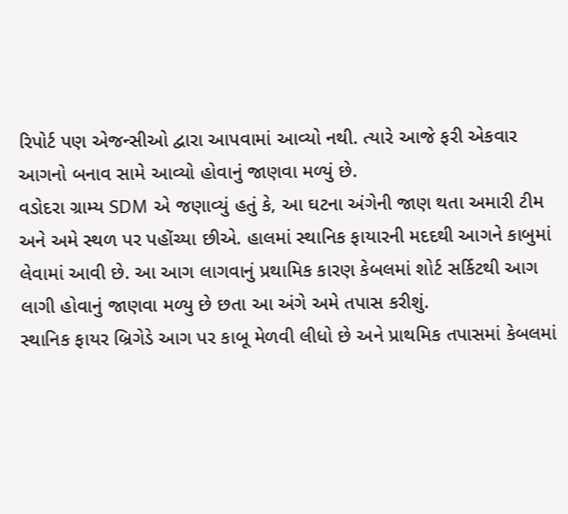રિપોર્ટ પણ એજન્સીઓ દ્વારા આપવામાં આવ્યો નથી. ત્યારે આજે ફરી એકવાર આગનો બનાવ સામે આવ્યો હોવાનું જાણવા મળ્યું છે.
વડોદરા ગ્રામ્ય SDM એ જણાવ્યું હતું કે, આ ઘટના અંગેની જાણ થતા અમારી ટીમ અને અમે સ્થળ પર પહોંચ્યા છીએ. હાલમાં સ્થાનિક ફાયારની મદદથી આગને કાબુમાં લેવામાં આવી છે. આ આગ લાગવાનું પ્રથામિક કારણ કેબલમાં શોર્ટ સર્કિટથી આગ લાગી હોવાનું જાણવા મળ્યુ છે છતા આ અંગે અમે તપાસ કરીશું.
સ્થાનિક ફાયર બ્રિગેડે આગ પર કાબૂ મેળવી લીધો છે અને પ્રાથમિક તપાસમાં કેબલમાં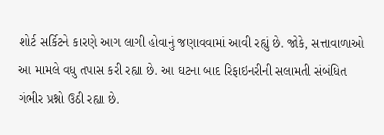શોર્ટ સર્કિટને કારણે આગ લાગી હોવાનું જણાવવામાં આવી રહ્યું છે. જોકે, સત્તાવાળાઓ આ મામલે વધુ તપાસ કરી રહ્યા છે. આ ઘટના બાદ રિફાઇનરીની સલામતી સંબંધિત ગંભીર પ્રશ્નો ઉઠી રહ્યા છે.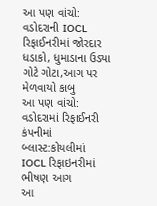આ પણ વાંચો: વડોદરાની IOCL રિફાઈનરીમાં જોરદાર ધડાકો, ધુમાડાના ઉડ્યા ગોટે ગોટા,આગ પર મેળવાયો કાબુ
આ પણ વાંચો: વડોદરામાં રિફાઈનરી કંપનીમાં બ્લાસ્ટ:કોયલીમાં IOCL રિફાઇનરીમાં ભીષણ આગ
આ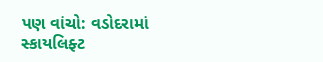પણ વાંચો: વડોદરામાં સ્કાયલિફ્ટ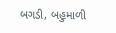બગડી, બહુમાળી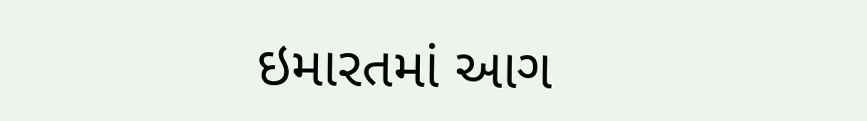ઇમારતમાં આગ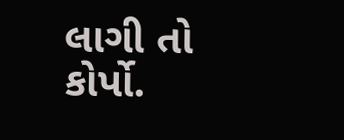લાગી તો કોર્પો.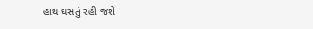હાથ ઘસતું રહી જશે